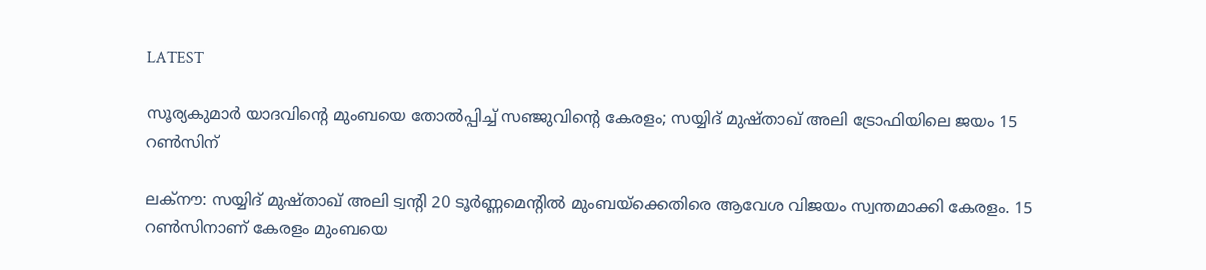LATEST

സൂര്യകുമാര്‍ യാദവിന്റെ മുംബയെ തോല്‍പ്പിച്ച് സഞ്ജുവിന്റെ കേരളം; സയ്യിദ് മുഷ്താഖ് അലി ട്രോഫിയിലെ ജയം 15 റണ്‍സിന്

ലക്‌നൗ: സയ്യിദ് മുഷ്താഖ് അലി ട്വന്റി 20 ടൂര്‍ണ്ണമെന്റില്‍ മുംബയ്‌ക്കെതിരെ ആവേശ വിജയം സ്വന്തമാക്കി കേരളം. 15 റണ്‍സിനാണ് കേരളം മുംബയെ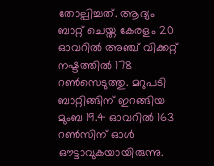തോല്പിച്ചത്. ആദ്യം ബാറ്റ് ചെയ്ത കേരളം 20 ഓവറില്‍ അഞ്ച് വിക്കറ്റ് നഷ്ടത്തില്‍ 178 റണ്‍സെടുത്തു. മറുപടി ബാറ്റിങ്ങിന് ഇറങ്ങിയ മുംബ 19.4 ഓവറില്‍ 163 റണ്‍സിന് ഓള്‍ ഔട്ടാവുകയായിരുന്നു.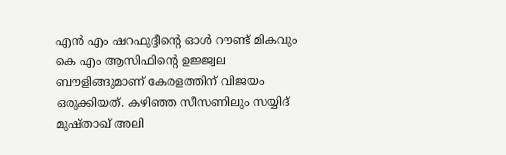എന്‍ എം ഷറഫുദ്ദീന്റെ ഓള്‍ റൗണ്ട് മികവും കെ എം ആസിഫിന്റെ ഉജ്ജ്വല ബൗളിങ്ങുമാണ് കേരളത്തിന് വിജയം ഒരുക്കിയത്. കഴിഞ്ഞ സീസണിലും സയ്യിദ് മുഷ്താഖ് അലി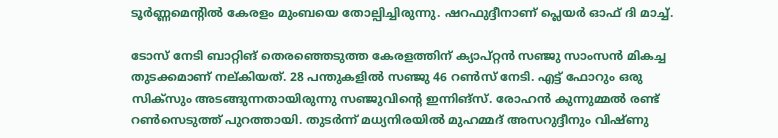ടൂര്‍ണ്ണമെന്റില്‍ കേരളം മുംബയെ തോല്പിച്ചിരുന്നു. ഷറഫുദ്ദീനാണ് പ്ലെയര്‍ ഓഫ് ദി മാച്ച്.

ടോസ് നേടി ബാറ്റിങ് തെരഞ്ഞെടുത്ത കേരളത്തിന് ക്യാപ്റ്റന്‍ സഞ്ജു സാംസന്‍ മികച്ച തുടക്കമാണ് നല്കിയത്. 28 പന്തുകളില്‍ സഞ്ജു 46 റണ്‍സ് നേടി. എട്ട് ഫോറും ഒരു സിക്‌സും അടങ്ങുന്നതായിരുന്നു സഞ്ജുവിന്റെ ഇന്നിങ്‌സ്. രോഹന്‍ കുന്നുമ്മല്‍ രണ്ട് റണ്‍സെടുത്ത് പുറത്തായി. തുടര്‍ന്ന് മധ്യനിരയില്‍ മുഹമ്മദ് അസറുദ്ദീനും വിഷ്ണു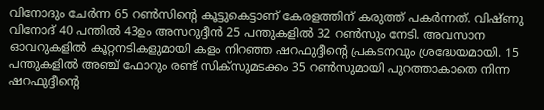വിനോദും ചേര്‍ന്ന 65 റണ്‍സിന്റെ കൂട്ടുകെട്ടാണ് കേരളത്തിന് കരുത്ത് പകര്‍ന്നത്. വിഷ്ണു വിനോദ് 40 പന്തില്‍ 43ഉം അസറുദ്ദീന്‍ 25 പന്തുകളില്‍ 32 റണ്‍സും നേടി. അവസാന ഓവറുകളില്‍ കൂറ്റനടികളുമായി കളം നിറഞ്ഞ ഷറഫുദ്ദീന്റെ പ്രകടനവും ശ്രദ്ധേയമായി. 15 പന്തുകളില്‍ അഞ്ച് ഫോറും രണ്ട് സിക്‌സുമടക്കം 35 റണ്‍സുമായി പുറത്താകാതെ നിന്ന ഷറഫുദ്ദീന്റെ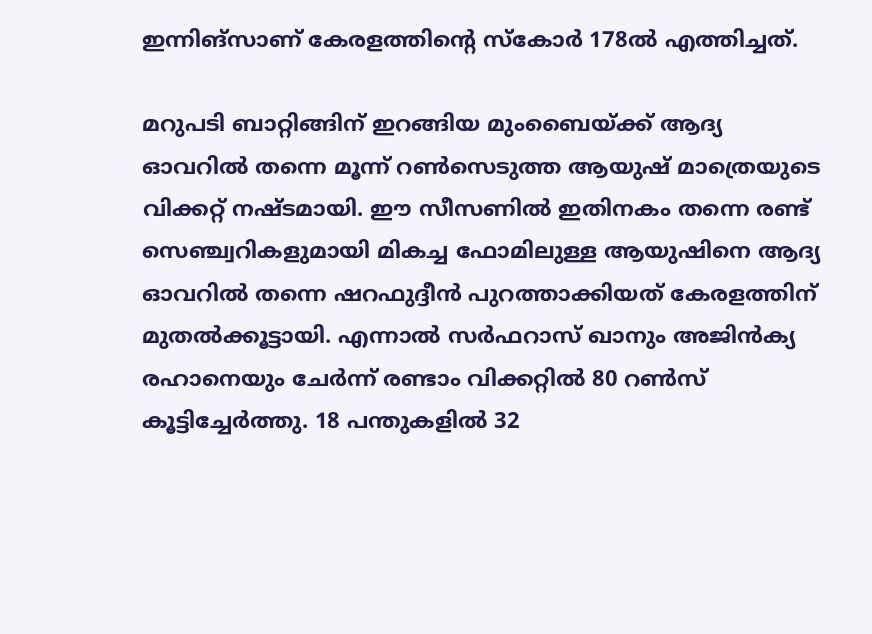ഇന്നിങ്‌സാണ് കേരളത്തിന്റെ സ്‌കോര്‍ 178ല്‍ എത്തിച്ചത്.

മറുപടി ബാറ്റിങ്ങിന് ഇറങ്ങിയ മുംബൈയ്ക്ക് ആദ്യ ഓവറില്‍ തന്നെ മൂന്ന് റണ്‍സെടുത്ത ആയുഷ് മാത്രെയുടെ വിക്കറ്റ് നഷ്ടമായി. ഈ സീസണില്‍ ഇതിനകം തന്നെ രണ്ട് സെഞ്ച്വറികളുമായി മികച്ച ഫോമിലുള്ള ആയുഷിനെ ആദ്യ ഓവറില്‍ തന്നെ ഷറഫുദ്ദീന്‍ പുറത്താക്കിയത് കേരളത്തിന് മുതല്‍ക്കൂട്ടായി. എന്നാല്‍ സര്‍ഫറാസ് ഖാനും അജിന്‍ക്യ രഹാനെയും ചേര്‍ന്ന് രണ്ടാം വിക്കറ്റില്‍ 80 റണ്‍സ് കൂട്ടിച്ചേര്‍ത്തു. 18 പന്തുകളില്‍ 32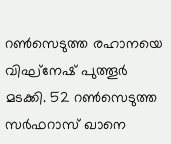റണ്‍സെടുത്ത രഹാനയെ വിഘ്‌നേഷ് പുത്തൂര്‍ മടക്കി. 52 റണ്‍സെടുത്ത സര്‍ഫറാസ് ഖാനെ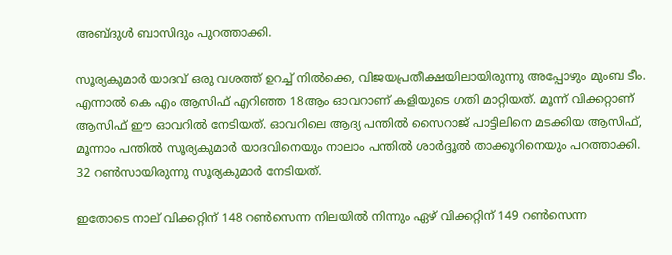അബ്ദുള്‍ ബാസിദും പുറത്താക്കി.

സൂര്യകുമാര്‍ യാദവ് ഒരു വശത്ത് ഉറച്ച് നില്‍ക്കെ, വിജയപ്രതീക്ഷയിലായിരുന്നു അപ്പോഴും മുംബ ടീം. എന്നാല്‍ കെ എം ആസിഫ് എറിഞ്ഞ 18ആം ഓവറാണ് കളിയുടെ ഗതി മാറ്റിയത്. മൂന്ന് വിക്കറ്റാണ് ആസിഫ് ഈ ഓവറില്‍ നേടിയത്. ഓവറിലെ ആദ്യ പന്തില്‍ സൈറാജ് പാട്ടിലിനെ മടക്കിയ ആസിഫ്, മൂന്നാം പന്തില്‍ സൂര്യകുമാര്‍ യാദവിനെയും നാലാം പന്തില്‍ ശാര്‍ദ്ദൂല്‍ താക്കൂറിനെയും പറത്താക്കി. 32 റണ്‍സായിരുന്നു സൂര്യകുമാര്‍ നേടിയത്.

ഇതോടെ നാല് വിക്കറ്റിന് 148 റണ്‍സെന്ന നിലയില്‍ നിന്നും ഏഴ് വിക്കറ്റിന് 149 റണ്‍സെന്ന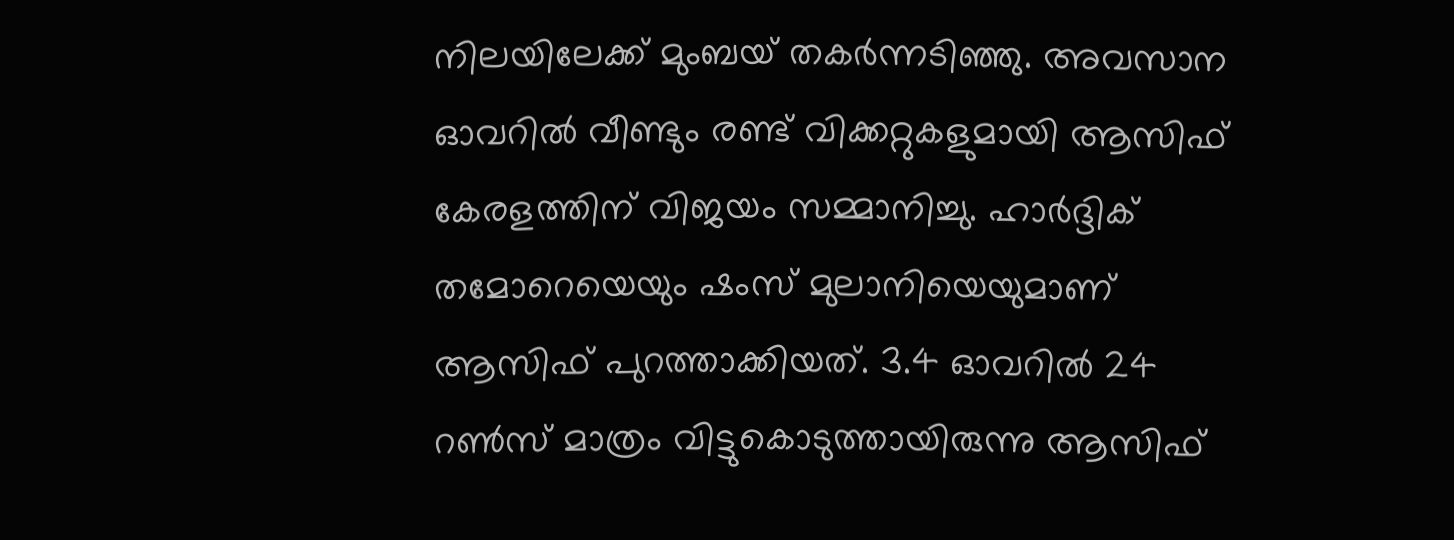നിലയിലേക്ക് മുംബയ് തകര്‍ന്നടിഞ്ഞു. അവസാന ഓവറില്‍ വീണ്ടും രണ്ട് വിക്കറ്റുകളുമായി ആസിഫ് കേരളത്തിന് വിജയം സമ്മാനിച്ചു. ഹാര്‍ദ്ദിക് തമോറെയെയും ഷംസ് മുലാനിയെയുമാണ് ആസിഫ് പുറത്താക്കിയത്. 3.4 ഓവറില്‍ 24 റണ്‍സ് മാത്രം വിട്ടുകൊടുത്തായിരുന്നു ആസിഫ്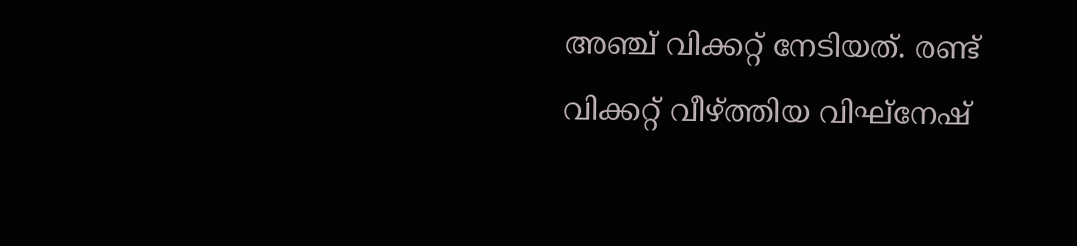അഞ്ച് വിക്കറ്റ് നേടിയത്. രണ്ട് വിക്കറ്റ് വീഴ്ത്തിയ വിഘ്‌നേഷ്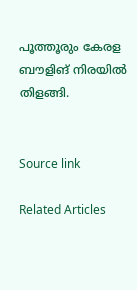പൂത്തൂരും കേരള ബൗളിങ് നിരയില്‍ തിളങ്ങി.


Source link

Related Articles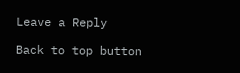Leave a Reply

Back to top button